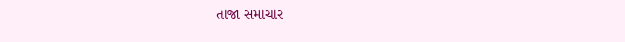તાજા સમાચાર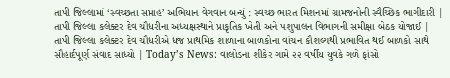તાપી જિલ્લામાં ‘સ્વચ્છતા સપ્તાહ’ અભિયાન વેગવાન બન્યું : સ્વચ્છ ભારત મિશનમાં ગ્રામજનોની સ્વૈચ્છિક ભાગીદારી | તાપી જિલ્લા કલેક્ટર દેવ ચૌધરીના અધ્યક્ષસ્થાને પ્રાકૃતિક ખેતી અને પશુપાલન વિભાગની સમીક્ષા બેઠક યોજાઈ | તાપી જિલ્લા કલેક્ટર દેવ ચૌધરીએ ધજ પ્રાથમિક શાળાના બાળકોના વાંચન કૌશલ્યથી પ્રભાવિત થઈ બાળકો સાથે સૌહાર્દપૂર્ણ સંવાદ સાધ્યો | Today’s News: વાલોડના શીકેર ગામે ૨૨ વર્ષીય યુવકે ગળે ફાંસો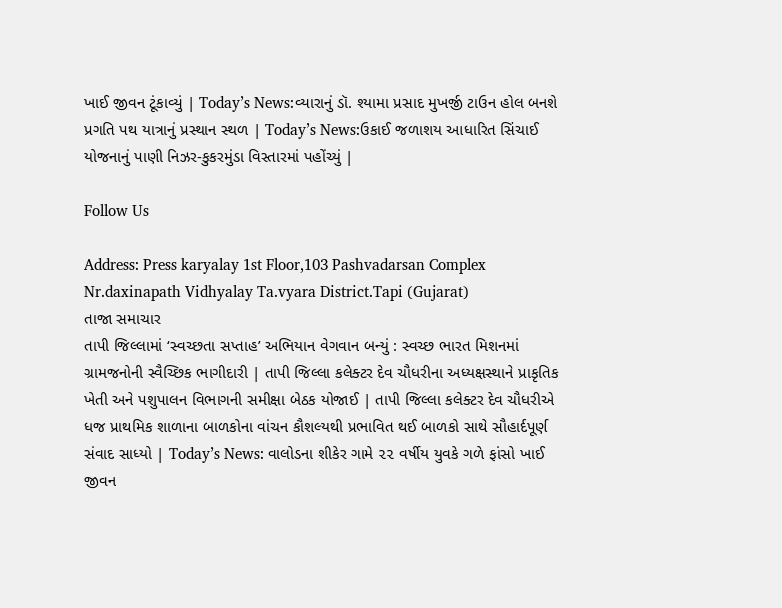ખાઈ જીવન ટૂંકાવ્યું | Today’s News:વ્યારાનું ડૉ. શ્યામા પ્રસાદ મુખર્જી ટાઉન હોલ બનશે પ્રગતિ પથ યાત્રાનું પ્રસ્થાન સ્થળ | Today’s News:ઉકાઈ જળાશય આધારિત સિંચાઈ યોજનાનું પાણી નિઝર-કુકરમુંડા વિસ્તારમાં પહોંચ્યું |

Follow Us

Address: Press karyalay 1st Floor,103 Pashvadarsan Complex Nr.daxinapath Vidhyalay Ta.vyara District.Tapi (Gujarat)
તાજા સમાચાર
તાપી જિલ્લામાં ‘સ્વચ્છતા સપ્તાહ’ અભિયાન વેગવાન બન્યું : સ્વચ્છ ભારત મિશનમાં ગ્રામજનોની સ્વૈચ્છિક ભાગીદારી | તાપી જિલ્લા કલેક્ટર દેવ ચૌધરીના અધ્યક્ષસ્થાને પ્રાકૃતિક ખેતી અને પશુપાલન વિભાગની સમીક્ષા બેઠક યોજાઈ | તાપી જિલ્લા કલેક્ટર દેવ ચૌધરીએ ધજ પ્રાથમિક શાળાના બાળકોના વાંચન કૌશલ્યથી પ્રભાવિત થઈ બાળકો સાથે સૌહાર્દપૂર્ણ સંવાદ સાધ્યો | Today’s News: વાલોડના શીકેર ગામે ૨૨ વર્ષીય યુવકે ગળે ફાંસો ખાઈ જીવન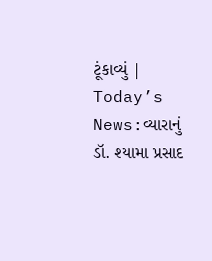ટૂંકાવ્યું | Today’s News:વ્યારાનું ડૉ. શ્યામા પ્રસાદ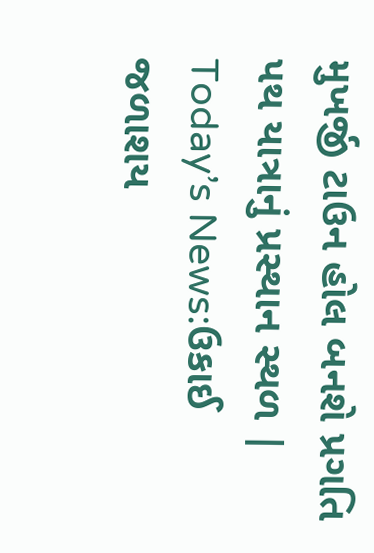મુખર્જી ટાઉન હોલ બનશે પ્રગતિ પથ યાત્રાનું પ્રસ્થાન સ્થળ | Today’s News:ઉકાઈ જળાશય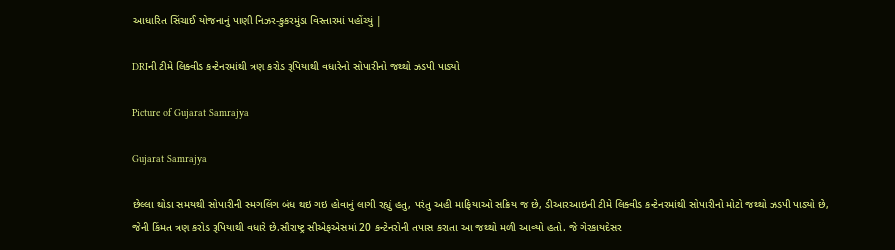આધારિત સિંચાઈ યોજનાનું પાણી નિઝર-કુકરમુંડા વિસ્તારમાં પહોંચ્યું |

DRIની ટીમે લિક્વીડ કન્ટેનરમાંથી ત્રણ કરોડ રૂપિયાથી વધારેનો સોપારીનો જથ્થો ઝડપી પાડ્યો

Picture of Gujarat Samrajya

Gujarat Samrajya

છેલ્લા થોડા સમયથી સોપારીની સ્મગલિંગ બંધ થઇ ગઇ હોવાનું લાગી રહ્યું હતુ, પરંતુ અહી માફિયાઓ સક્રિય જ છે, ડીઆરઆઇની ટીમે લિક્વીડ કન્ટેનરમાંથી સોપારીનો મોટો જથ્થો ઝડપી પાડ્યો છે, જેની કિંમત ત્રણ કરોડ રૂપિયાથી વધારે છે.સૌરાષ્ટ્ર સીએફએસમાં 20 કન્ટેનરોની તપાસ કરાતા આ જથ્થો મળી આવ્યો હતો. જે ગેરકાયદેસર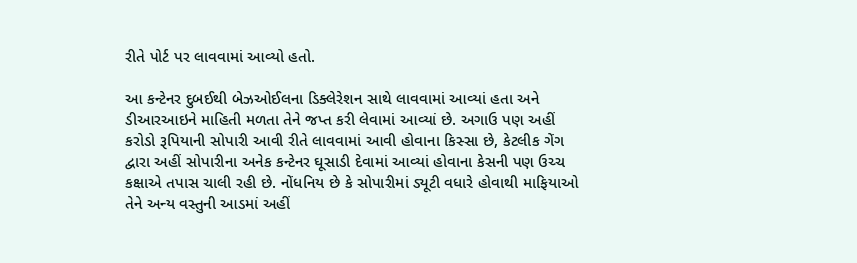રીતે પોર્ટ પર લાવવામાં આવ્યો હતો.

આ કન્ટેનર દુબઈથી બેઝઓઈલના ડિક્લેરેશન સાથે લાવવામાં આવ્યાં હતા અને ડીઆરઆઇને માહિતી મળતા તેને જપ્ત કરી લેવામાં આવ્યાં છે. અગાઉ પણ અહીં કરોડો રૂપિયાની સોપારી આવી રીતે લાવવામાં આવી હોવાના કિસ્સા છે, કેટલીક ગેંગ દ્વારા અહીં સોપારીના અનેક કન્ટેનર ઘૂસાડી દેવામાં આવ્યાં હોવાના કેસની પણ ઉચ્ચ કક્ષાએ તપાસ ચાલી રહી છે. નોંધનિય છે કે સોપારીમાં ડ્યૂટી વધારે હોવાથી માફિયાઓ તેને અન્ય વસ્તુની આડમાં અહીં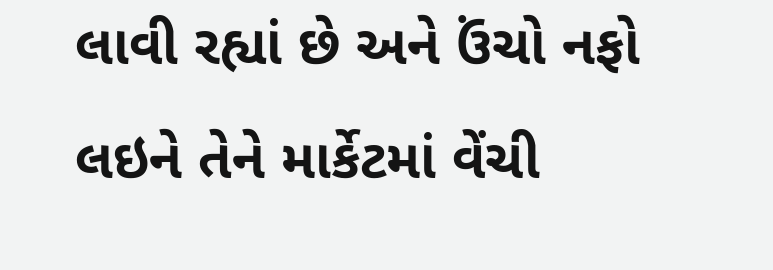લાવી રહ્યાં છે અને ઉંચો નફો લઇને તેને માર્કેટમાં વેંચી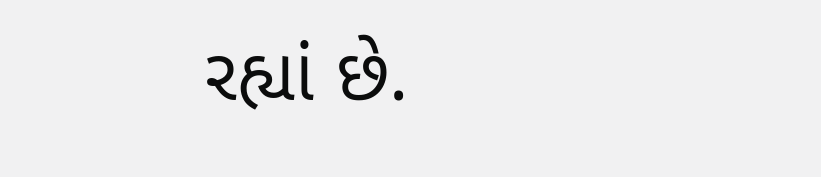રહ્યાં છે.